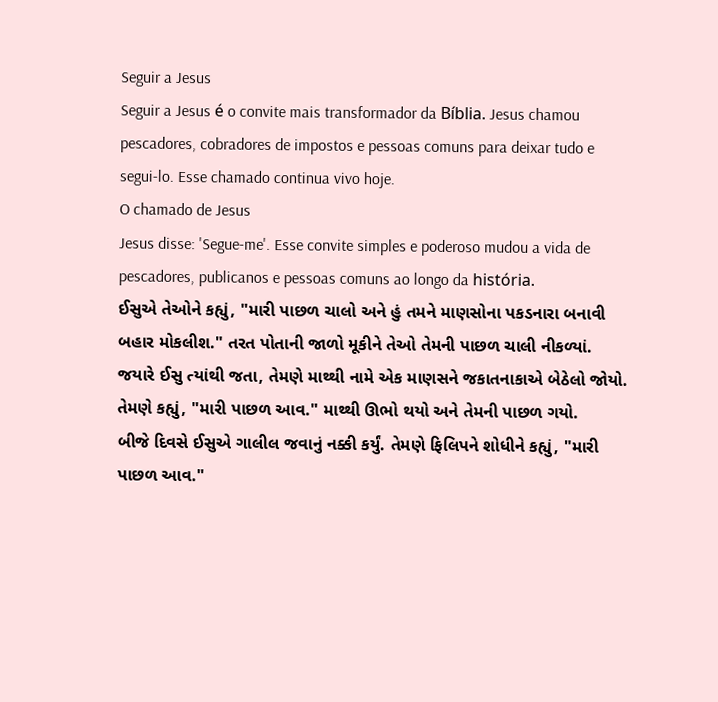Seguir a Jesus
Seguir a Jesus é o convite mais transformador da Bíblia. Jesus chamou pescadores, cobradores de impostos e pessoas comuns para deixar tudo e segui-lo. Esse chamado continua vivo hoje.
O chamado de Jesus
Jesus disse: 'Segue-me'. Esse convite simples e poderoso mudou a vida de pescadores, publicanos e pessoas comuns ao longo da história.
ઈસુએ તેઓને કહ્યું, "મારી પાછળ ચાલો અને હું તમને માણસોના પકડનારા બનાવી બહાર મોકલીશ." તરત પોતાની જાળો મૂકીને તેઓ તેમની પાછળ ચાલી નીકળ્યાં.
જયારે ઈસુ ત્યાંથી જતા, તેમણે માથ્થી નામે એક માણસને જકાતનાકાએ બેઠેલો જોયો. તેમણે કહ્યું, "મારી પાછળ આવ." માથ્થી ઊભો થયો અને તેમની પાછળ ગયો.
બીજે દિવસે ઈસુએ ગાલીલ જવાનું નક્કી કર્યું. તેમણે ફિલિપને શોધીને કહ્યું, "મારી પાછળ આવ."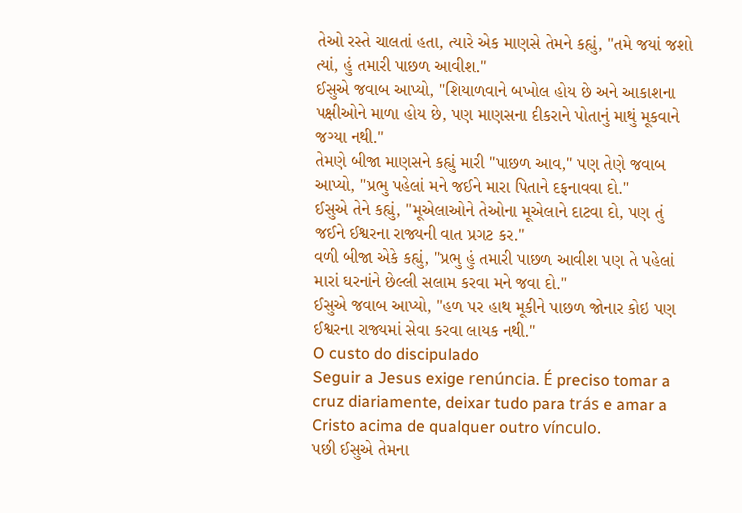તેઓ રસ્તે ચાલતાં હતા, ત્યારે એક માણસે તેમને કહ્યું, "તમે જયાં જશો ત્યાં, હું તમારી પાછળ આવીશ."
ઈસુએ જવાબ આપ્યો, "શિયાળવાને બખોલ હોય છે અને આકાશના પક્ષીઓને માળા હોય છે, પણ માણસના દીકરાને પોતાનું માથું મૂકવાને જગ્યા નથી."
તેમણે બીજા માણસને કહ્યું મારી "પાછળ આવ," પણ તેણે જવાબ આપ્યો, "પ્રભુ પહેલાં મને જઈને મારા પિતાને દફનાવવા દો."
ઈસુએ તેને કહ્યું, "મૂએલાઓને તેઓના મૂએલાને દાટવા દો, પણ તું જઈને ઈશ્વરના રાજ્યની વાત પ્રગટ કર."
વળી બીજા એકે કહ્યું, "પ્રભુ હું તમારી પાછળ આવીશ પણ તે પહેલાં મારાં ઘરનાંને છેલ્લી સલામ કરવા મને જવા દો."
ઈસુએ જવાબ આપ્યો, "હળ પર હાથ મૂકીને પાછળ જોનાર કોઇ પણ ઈશ્વરના રાજ્યમાં સેવા કરવા લાયક નથી."
O custo do discipulado
Seguir a Jesus exige renúncia. É preciso tomar a cruz diariamente, deixar tudo para trás e amar a Cristo acima de qualquer outro vínculo.
પછી ઈસુએ તેમના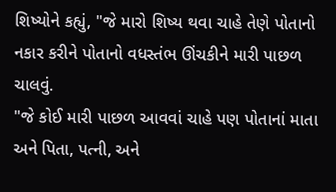શિષ્યોને કહ્યું, "જે મારો શિષ્ય થવા ચાહે તેણે પોતાનો નકાર કરીને પોતાનો વધસ્તંભ ઊંચકીને મારી પાછળ ચાલવું.
"જે કોઈ મારી પાછળ આવવાં ચાહે પણ પોતાનાં માતા અને પિતા, પત્ની, અને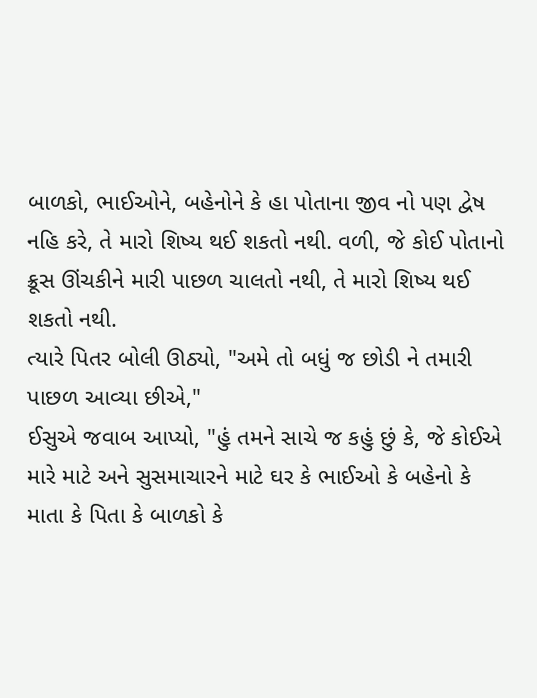બાળકો, ભાઈઓને, બહેનોને કે હા પોતાના જીવ નો પણ દ્વેષ નહિ કરે, તે મારો શિષ્ય થઈ શકતો નથી. વળી, જે કોઈ પોતાનો ક્રૂસ ઊંચકીને મારી પાછળ ચાલતો નથી, તે મારો શિષ્ય થઈ શકતો નથી.
ત્યારે પિતર બોલી ઊઠ્યો, "અમે તો બધું જ છોડી ને તમારી પાછળ આવ્યા છીએ,"
ઈસુએ જવાબ આપ્યો, "હું તમને સાચે જ કહું છું કે, જે કોઈએ મારે માટે અને સુસમાચારને માટે ઘર કે ભાઈઓ કે બહેનો કે માતા કે પિતા કે બાળકો કે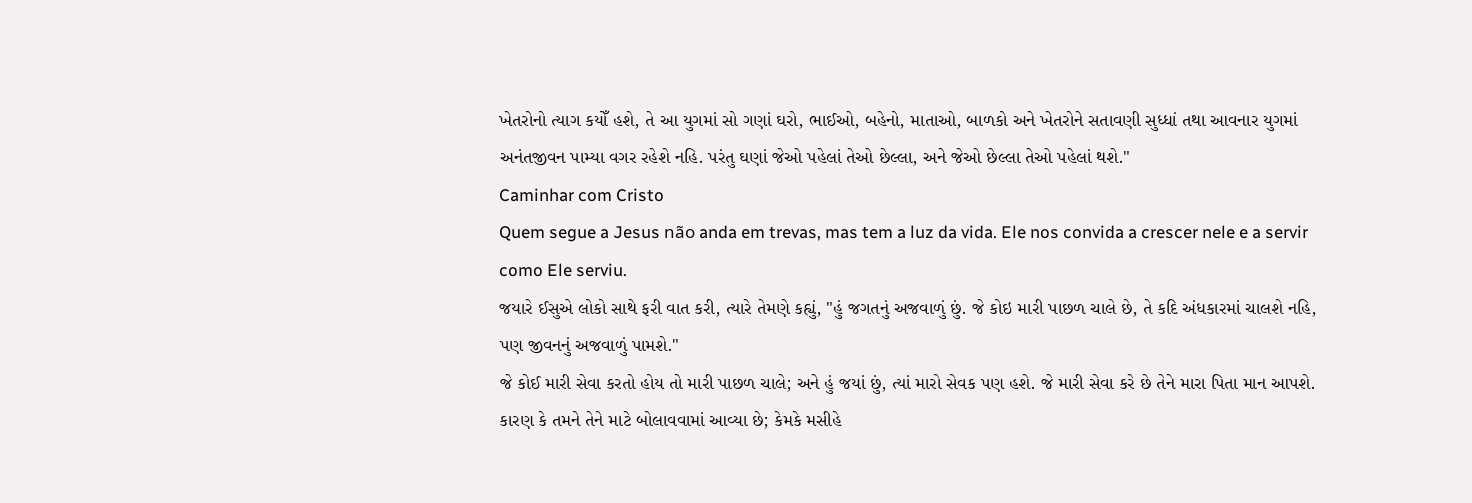ખેતરોનો ત્યાગ કયોઁ હશે, તે આ યુગમાં સો ગણાં ઘરો, ભાઈઓ, બહેનો, માતાઓ, બાળકો અને ખેતરોને સતાવણી સુધ્ધાં તથા આવનાર યુગમાં અનંતજીવન પામ્યા વગર રહેશે નહિ. પરંતુ ઘણાં જેઓ પહેલાં તેઓ છેલ્લા, અને જેઓ છેલ્લા તેઓ પહેલાં થશે."
Caminhar com Cristo
Quem segue a Jesus não anda em trevas, mas tem a luz da vida. Ele nos convida a crescer nele e a servir como Ele serviu.
જયારે ઈસુએ લોકો સાથે ફરી વાત કરી, ત્યારે તેમણે કહ્યું, "હું જગતનું અજવાળું છું. જે કોઇ મારી પાછળ ચાલે છે, તે કદિ અંધકારમાં ચાલશે નહિ, પણ જીવનનું અજવાળું પામશે."
જે કોઈ મારી સેવા કરતો હોય તો મારી પાછળ ચાલે; અને હું જયાં છું, ત્યાં મારો સેવક પણ હશે. જે મારી સેવા કરે છે તેને મારા પિતા માન આપશે.
કારણ કે તમને તેને માટે બોલાવવામાં આવ્યા છે; કેમકે મસીહે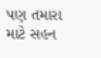પણ તમારા માટે સહન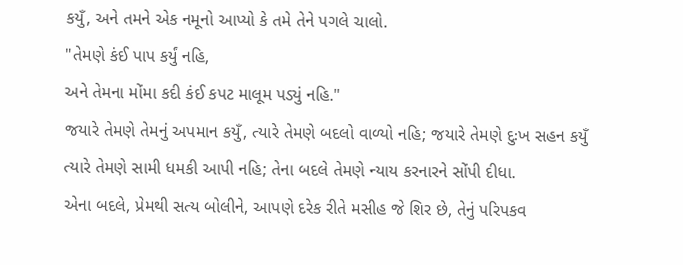કયુઁ, અને તમને એક નમૂનો આપ્યો કે તમે તેને પગલે ચાલો.
"તેમણે કંઈ પાપ કર્યું નહિ,
અને તેમના મોંમા કદી કંઈ કપટ માલૂમ પડ્યું નહિ."
જયારે તેમણે તેમનું અપમાન કયુઁ, ત્યારે તેમણે બદલો વાળ્યો નહિ; જયારે તેમણે દુઃખ સહન કયુઁ ત્યારે તેમણે સામી ધમકી આપી નહિ; તેના બદલે તેમણે ન્યાય કરનારને સોંપી દીધા.
એના બદલે, પ્રેમથી સત્ય બોલીને, આપણે દરેક રીતે મસીહ જે શિર છે, તેનું પરિપકવ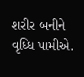શરીર બનીને વૃધ્ધિ પામીએ.